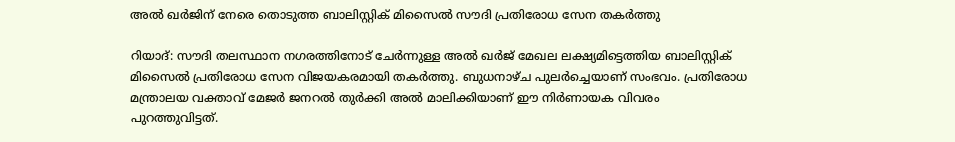അൽ ഖർജിന് നേരെ തൊടുത്ത ബാലിസ്റ്റിക് മിസൈൽ സൗദി പ്രതിരോധ സേന തകർത്തു

റിയാദ്: സൗദി തലസ്ഥാന നഗരത്തിനോട് ചേർന്നുള്ള അൽ ഖർജ് മേഖല ലക്ഷ്യമിട്ടെത്തിയ ബാലിസ്റ്റിക് മിസൈൽ പ്രതിരോധ സേന വിജയകരമായി തകർത്തു. ബുധനാഴ്ച പുലർച്ചെയാണ് സംഭവം. പ്രതിരോധ മന്ത്രാലയ വക്താവ് മേജർ ജനറൽ തുർക്കി അൽ മാലിക്കിയാണ് ഈ നിർണായക വിവരം പുറത്തുവിട്ടത്.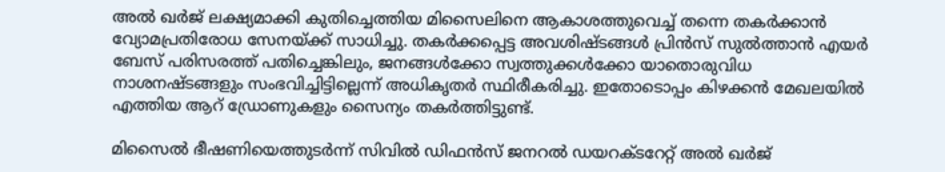അൽ ഖർജ് ലക്ഷ്യമാക്കി കുതിച്ചെത്തിയ മിസൈലിനെ ആകാശത്തുവെച്ച് തന്നെ തകർക്കാൻ വ്യോമപ്രതിരോധ സേനയ്ക്ക് സാധിച്ചു. തകർക്കപ്പെട്ട അവശിഷ്ടങ്ങൾ പ്രിൻസ് സുൽത്താൻ എയർ ബേസ് പരിസരത്ത് പതിച്ചെങ്കിലും, ജനങ്ങൾക്കോ സ്വത്തുക്കൾക്കോ യാതൊരുവിധ നാശനഷ്ടങ്ങളും സംഭവിച്ചിട്ടില്ലെന്ന് അധികൃതർ സ്ഥിരീകരിച്ചു. ഇതോടൊപ്പം കിഴക്കൻ മേഖലയിൽ എത്തിയ ആറ് ഡ്രോണുകളും സൈന്യം തകർത്തിട്ടുണ്ട്.

മിസൈൽ ഭീഷണിയെത്തുടർന്ന് സിവിൽ ഡിഫൻസ് ജനറൽ ഡയറക്ടറേറ്റ് അൽ ഖർജ്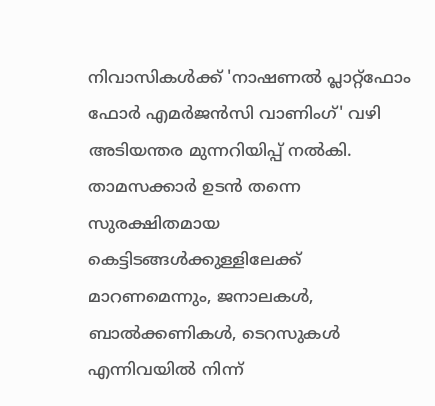നിവാസികൾക്ക് 'നാഷണൽ പ്ലാറ്റ്‌ഫോം ഫോർ എമർജൻസി വാണിംഗ്' വഴി അടിയന്തര മുന്നറിയിപ്പ് നൽകി. താമസക്കാർ ഉടൻ തന്നെ സുരക്ഷിതമായ കെട്ടിടങ്ങൾക്കുള്ളിലേക്ക് മാറണമെന്നും, ജനാലകൾ, ബാൽക്കണികൾ, ടെറസുകൾ എന്നിവയിൽ നിന്ന്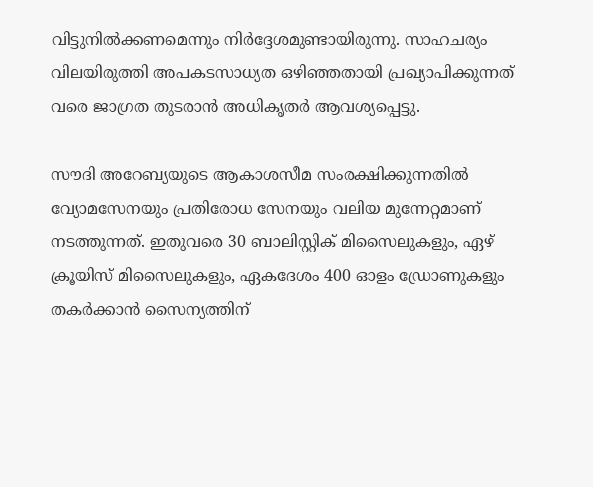വിട്ടുനിൽക്കണമെന്നും നിർദ്ദേശമുണ്ടായിരുന്നു. സാഹചര്യം വിലയിരുത്തി അപകടസാധ്യത ഒഴിഞ്ഞതായി പ്രഖ്യാപിക്കുന്നത് വരെ ജാഗ്രത തുടരാൻ അധികൃതർ ആവശ്യപ്പെട്ടു.

സൗദി അറേബ്യയുടെ ആകാശസീമ സംരക്ഷിക്കുന്നതിൽ വ്യോമസേനയും പ്രതിരോധ സേനയും വലിയ മുന്നേറ്റമാണ് നടത്തുന്നത്. ഇതുവരെ 30 ബാലിസ്റ്റിക് മിസൈലുകളും, ഏഴ് ക്രൂയിസ് മിസൈലുകളും, ഏകദേശം 400 ഓളം ഡ്രോണുകളും തകർക്കാൻ സൈന്യത്തിന്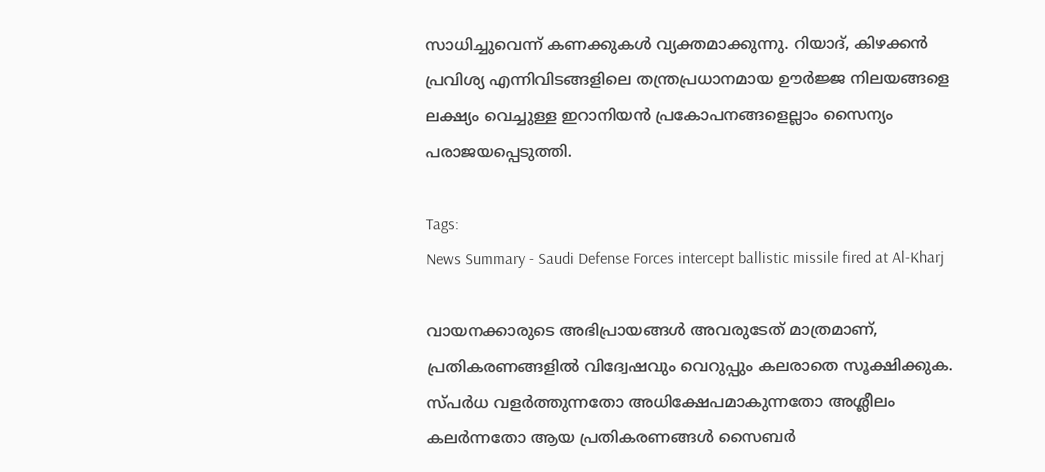സാധിച്ചുവെന്ന് കണക്കുകൾ വ്യക്തമാക്കുന്നു. റിയാദ്, കിഴക്കൻ പ്രവിശ്യ എന്നിവിടങ്ങളിലെ തന്ത്രപ്രധാനമായ ഊർജ്ജ നിലയങ്ങളെ ലക്ഷ്യം വെച്ചുള്ള ഇറാനിയൻ പ്രകോപനങ്ങളെല്ലാം സൈന്യം പരാജയപ്പെടുത്തി.

Tags:
News Summary - Saudi Defense Forces intercept ballistic missile fired at Al-Kharj

വായനക്കാരുടെ അഭിപ്രായങ്ങള്‍ അവരുടേത് മാത്രമാണ്, പ്രതികരണങ്ങളിൽ വിദ്വേഷവും വെറുപ്പും കലരാതെ സൂക്ഷിക്കുക. സ്പർധ വളർത്തുന്നതോ അധിക്ഷേപമാകുന്നതോ അശ്ലീലം കലർന്നതോ ആയ പ്രതികരണങ്ങൾ സൈബർ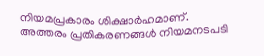നിയമപ്രകാരം ശിക്ഷാർഹമാണ്. അത്തരം പ്രതികരണങ്ങൾ നിയമനടപടി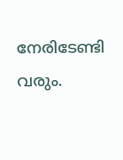നേരിടേണ്ടി വരും.